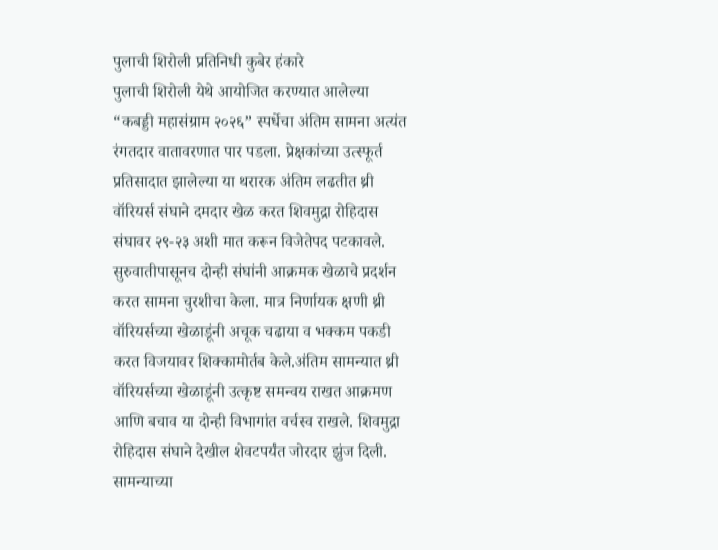पुलाची शिरोली प्रतिनिधी कुबेर हंकारे
पुलाची शिरोली येथे आयोजित करण्यात आलेल्या “कबड्डी महासंग्राम २०२६” स्पर्धेचा अंतिम सामना अत्यंत रंगतदार वातावरणात पार पडला. प्रेक्षकांच्या उत्स्फूर्त प्रतिसादात झालेल्या या थरारक अंतिम लढतीत थ्री वॉरियर्स संघाने दमदार खेळ करत शिवमुद्रा रोहिदास संघावर २९-२३ अशी मात करून विजेतेपद पटकावले. सुरुवातीपासूनच दोन्ही संघांनी आक्रमक खेळाचे प्रदर्शन करत सामना चुरशीचा केला. मात्र निर्णायक क्षणी थ्री वॉरियर्सच्या खेळाडूंनी अचूक चढाया व भक्कम पकडी करत विजयावर शिक्कामोर्तब केले.अंतिम सामन्यात थ्री वॉरियर्सच्या खेळाडूंनी उत्कृष्ट समन्वय राखत आक्रमण आणि बचाव या दोन्ही विभागांत वर्चस्व राखले. शिवमुद्रा रोहिदास संघाने देखील शेवटपर्यंत जोरदार झुंज दिली. सामन्याच्या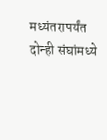मध्यंतरापर्यंत दोन्ही संघांमध्ये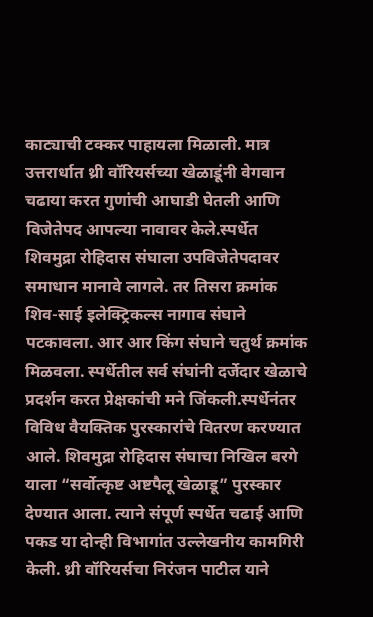काट्याची टक्कर पाहायला मिळाली. मात्र उत्तरार्धात थ्री वॉरियर्सच्या खेळाडूंनी वेगवान चढाया करत गुणांची आघाडी घेतली आणि विजेतेपद आपल्या नावावर केले.स्पर्धेत शिवमुद्रा रोहिदास संघाला उपविजेतेपदावर समाधान मानावे लागले. तर तिसरा क्रमांक शिव-साई इलेक्ट्रिकल्स नागाव संघाने पटकावला. आर आर किंग संघाने चतुर्थ क्रमांक मिळवला. स्पर्धेतील सर्व संघांनी दर्जेदार खेळाचे प्रदर्शन करत प्रेक्षकांची मने जिंकली.स्पर्धेनंतर विविध वैयक्तिक पुरस्कारांचे वितरण करण्यात आले. शिवमुद्रा रोहिदास संघाचा निखिल बरगे याला “सर्वोत्कृष्ट अष्टपैलू खेळाडू” पुरस्कार देण्यात आला. त्याने संपूर्ण स्पर्धेत चढाई आणि पकड या दोन्ही विभागांत उल्लेखनीय कामगिरी केली. थ्री वॉरियर्सचा निरंजन पाटील याने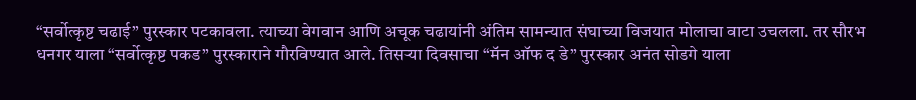“सर्वोत्कृष्ट चढाई” पुरस्कार पटकावला. त्याच्या वेगवान आणि अचूक चढायांनी अंतिम सामन्यात संघाच्या विजयात मोलाचा वाटा उचलला. तर सौरभ धनगर याला “सर्वोत्कृष्ट पकड” पुरस्काराने गौरविण्यात आले. तिसऱ्या दिवसाचा “मॅन ऑफ द डे” पुरस्कार अनंत सोडगे याला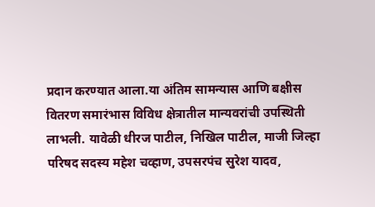प्रदान करण्यात आला.या अंतिम सामन्यास आणि बक्षीस वितरण समारंभास विविध क्षेत्रातील मान्यवरांची उपस्थिती लाभली. यावेळी धीरज पाटील, निखिल पाटील, माजी जिल्हा परिषद सदस्य महेश चव्हाण, उपसरपंच सुरेश यादव,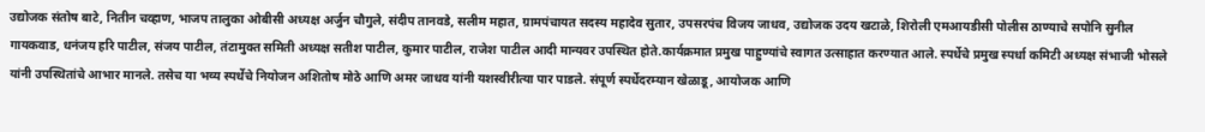उद्योजक संतोष बाटे, नितीन चव्हाण, भाजप तालुका ओबीसी अध्यक्ष अर्जुन चौगुले, संदीप तानवडे, सलीम महात, ग्रामपंचायत सदस्य महादेव सुतार, उपसरपंच विजय जाधव, उद्योजक उदय खटाळे, शिरोली एमआयडीसी पोलीस ठाण्याचे सपोनि सुनील गायकवाड, धनंजय हरि पाटील, संजय पाटील, तंटामुक्त समिती अध्यक्ष सतीश पाटील, कुमार पाटील, राजेश पाटील आदी मान्यवर उपस्थित होते.कार्यक्रमात प्रमुख पाहुण्यांचे स्वागत उत्साहात करण्यात आले. स्पर्धेचे प्रमुख स्पर्धा कमिटी अध्यक्ष संभाजी भोसले यांनी उपस्थितांचे आभार मानले. तसेच या भव्य स्पर्धेचे नियोजन अशितोष मोठे आणि अमर जाधव यांनी यशस्वीरीत्या पार पाडले. संपूर्ण स्पर्धेदरम्यान खेळाडू, आयोजक आणि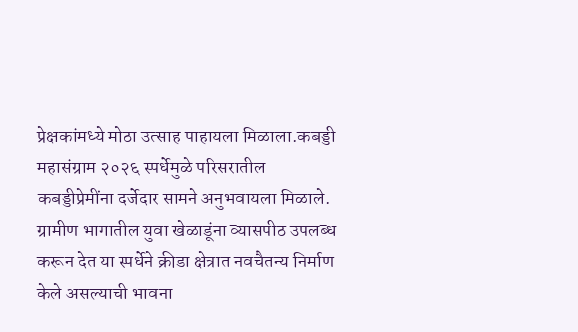प्रेक्षकांमध्ये मोठा उत्साह पाहायला मिळाला.कबड्डी महासंग्राम २०२६ स्पर्धेमुळे परिसरातील कबड्डीप्रेमींना दर्जेदार सामने अनुभवायला मिळाले. ग्रामीण भागातील युवा खेळाडूंना व्यासपीठ उपलब्ध करून देत या स्पर्धेने क्रीडा क्षेत्रात नवचैतन्य निर्माण केले असल्याची भावना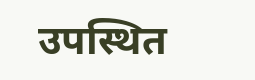उपस्थित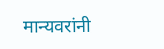मान्यवरांनी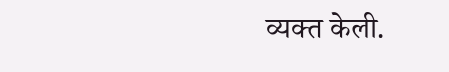व्यक्त केली.